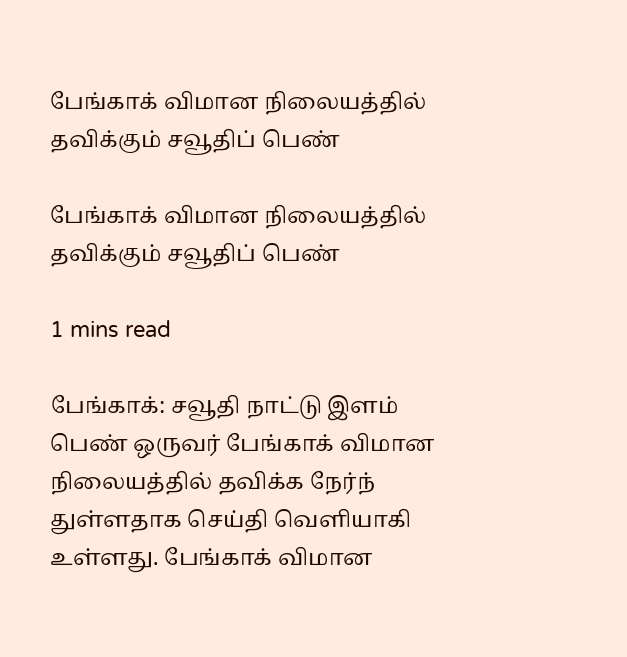பேங்காக் விமான நிலையத்தில் தவிக்கும் சவூதிப் பெண்

பேங்காக் விமான நிலையத்தில் தவிக்கும் சவூதிப் பெண்

1 mins read

பேங்காக்: சவூதி நாட்டு இளம் பெண் ஒருவர் பேங்காக் விமான நிலையத்தில் தவிக்க நேர்ந் துள்ளதாக செய்தி வெளியாகி உள்ளது. பேங்காக் விமான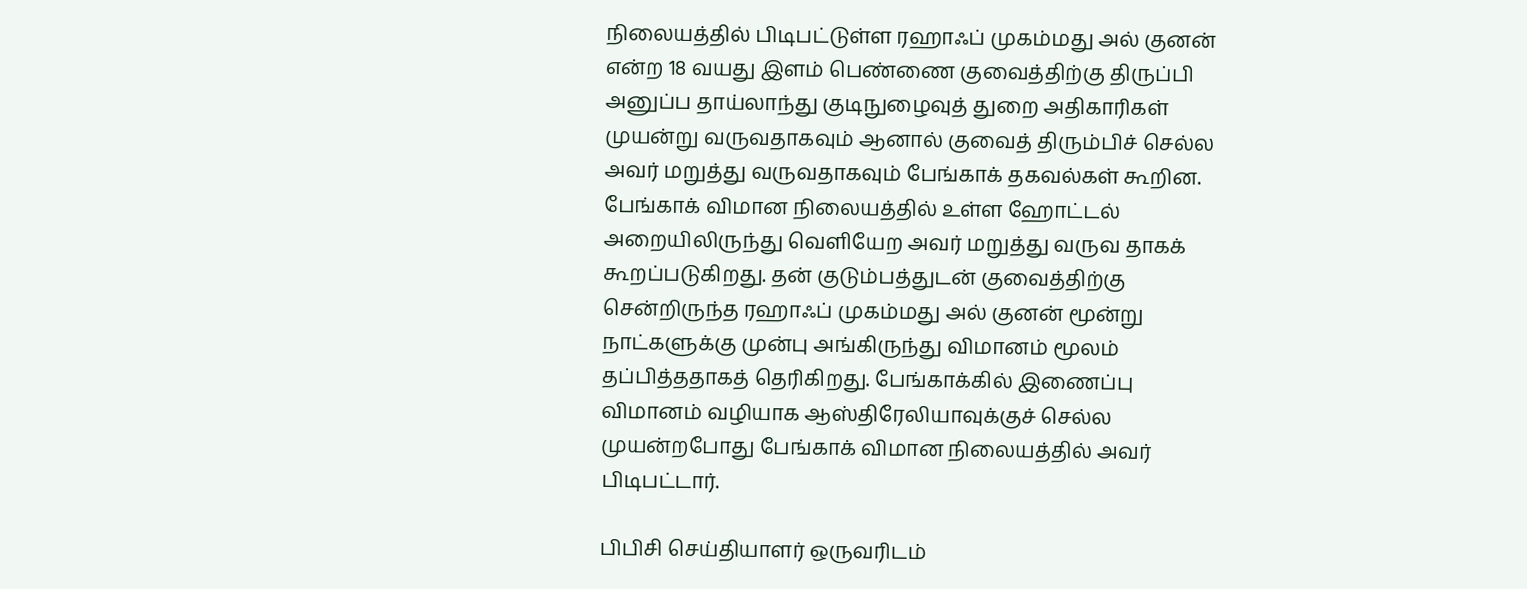நிலையத்தில் பிடிபட்டுள்ள ரஹாஃப் முகம்மது அல் குனன் என்ற 18 வயது இளம் பெண்ணை குவைத்திற்கு திருப்பி அனுப்ப தாய்லாந்து குடிநுழைவுத் துறை அதிகாரிகள் முயன்று வருவதாகவும் ஆனால் குவைத் திரும்பிச் செல்ல அவர் மறுத்து வருவதாகவும் பேங்காக் தகவல்கள் கூறின. பேங்காக் விமான நிலையத்தில் உள்ள ஹோட்டல் அறையிலிருந்து வெளியேற அவர் மறுத்து வருவ தாகக் கூறப்படுகிறது. தன் குடும்பத்துடன் குவைத்திற்கு சென்றிருந்த ரஹாஃப் முகம்மது அல் குனன் மூன்று நாட்களுக்கு முன்பு அங்கிருந்து விமானம் மூலம் தப்பித்ததாகத் தெரிகிறது. பேங்காக்கில் இணைப்பு விமானம் வழியாக ஆஸ்திரேலியாவுக்குச் செல்ல முயன்றபோது பேங்காக் விமான நிலையத்தில் அவர் பிடிபட்டார்.

பிபிசி செய்தியாளர் ஒருவரிடம்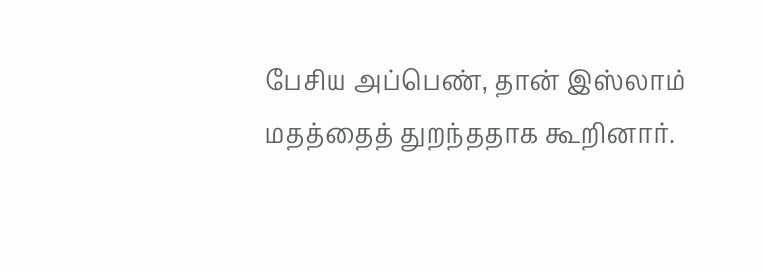பேசிய அப்பெண், தான் இஸ்லாம் மதத்தைத் துறந்ததாக கூறினார்.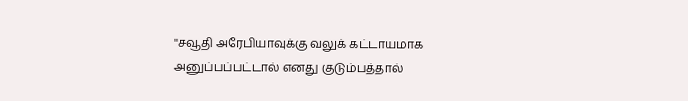''சவூதி அரேபியாவுக்கு வலுக் கட்டாயமாக அனுப்பப்பட்டால் எனது குடும்பத்தால்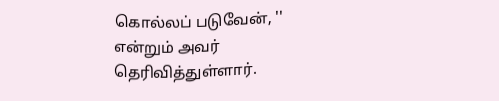கொல்லப் படுவேன், '' என்றும் அவர் தெரிவித்துள்ளார்.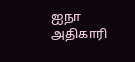ஐநா அதிகாரி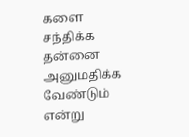களை சந்திக்க தன்னை அனுமதிக்க வேண்டும் என்று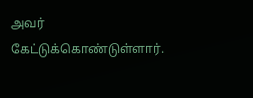அவர் கேட்டுக்கொண்டுள்ளார்.